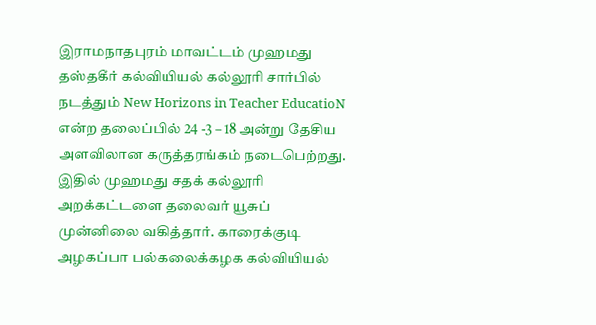இராமநாதபுரம் மாவட்டம் முஹமது தஸ்தகீர் கல்வியியல் கல்லூரி சார்பில் நடத்தும் New Horizons in Teacher EducatioN என்ற தலைப்பில் 24 -3 – 18 அன்று தேசிய அளவிலான கருத்தரங்கம் நடைபெற்றது.
இதில் முஹமது சதக் கல்லூரி அறக்கட்டளை தலைவர் யூசுப் முன்னிலை வகித்தார். காரைக்குடி அழகப்பா பல்கலைக்கழக கல்வியியல்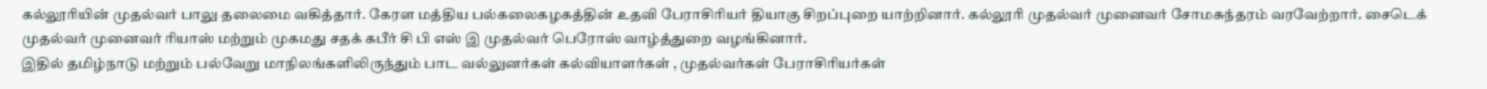கல்லூரியின் முதல்வர் பாலு தலைமை வகித்தார். கேரள மத்திய பல்கலைகழகத்தின் உதவி பேராசிரியர் தியாகு சிறப்புறை யாற்றினார். கல்லூரி முதல்வர் முனைவர் சோமசுந்தரம் வரவேற்றார். சைடெக் முதல்வர் முனைவர் ரியாஸ் மற்றும் முகமது சதக் கபீர் சி பி எஸ் இ முதல்வர் பெரோஸ் வாழ்த்துறை வழங்கினார்.
இதில் தமிழ்நாடு மற்றும் பல்வேறு மாநிலங்களிலிருந்தும் பாட வல்லுனர்கள் கல்வியாளர்கள் , முதல்வர்கள் பேராசிரியர்கள்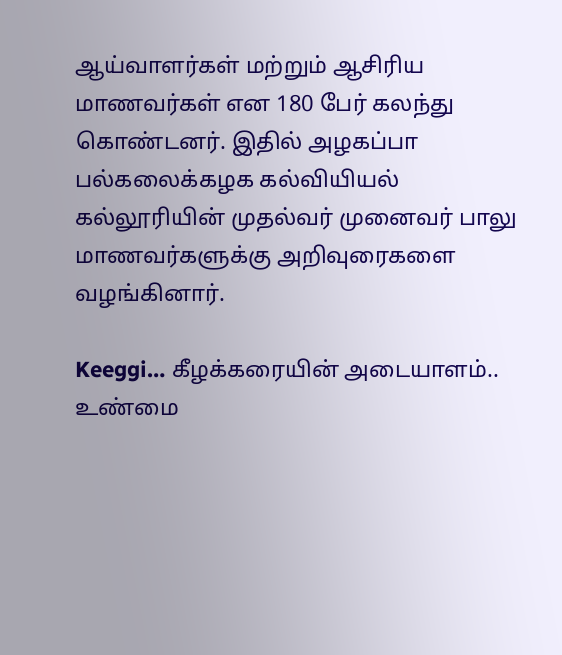ஆய்வாளர்கள் மற்றும் ஆசிரிய மாணவர்கள் என 180 பேர் கலந்து கொண்டனர். இதில் அழகப்பா பல்கலைக்கழக கல்வியியல் கல்லூரியின் முதல்வர் முனைவர் பாலு மாணவர்களுக்கு அறிவுரைகளை வழங்கினார்.

Keeggi… கீழக்கரையின் அடையாளம்..
உண்மை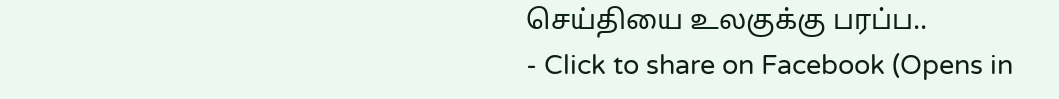செய்தியை உலகுக்கு பரப்ப..
- Click to share on Facebook (Opens in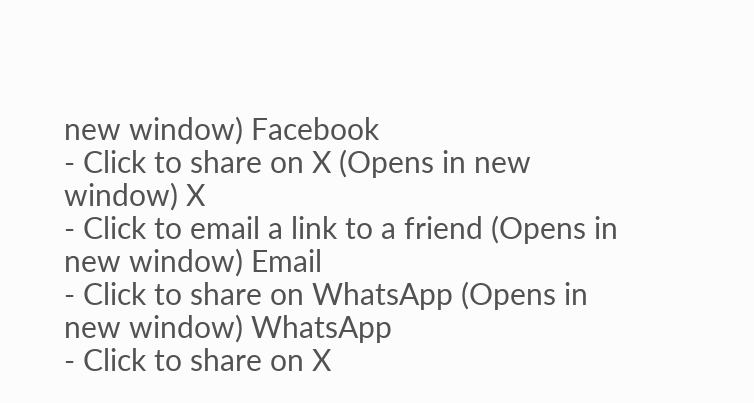new window) Facebook
- Click to share on X (Opens in new window) X
- Click to email a link to a friend (Opens in new window) Email
- Click to share on WhatsApp (Opens in new window) WhatsApp
- Click to share on X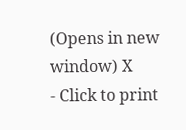(Opens in new window) X
- Click to print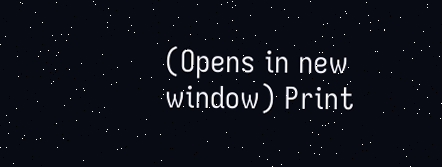(Opens in new window) Print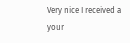Very nice I received a your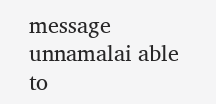message unnamalai able to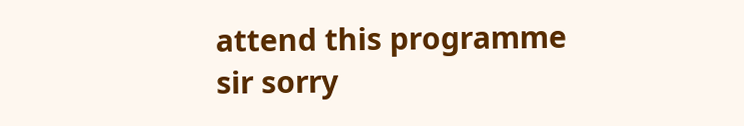attend this programme sir sorry